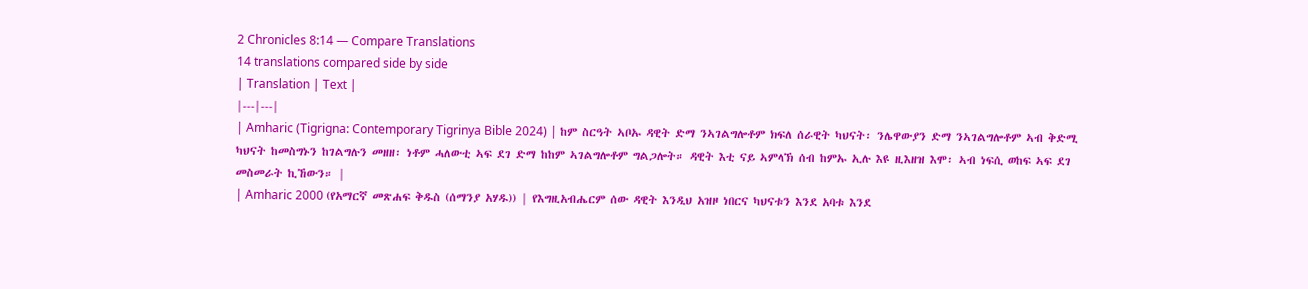2 Chronicles 8:14 — Compare Translations
14 translations compared side by side
| Translation | Text |
|---|---|
| Amharic (Tigrigna: Contemporary Tigrinya Bible 2024) | ከም ስርዓት ኣቦኡ ዳዊት ድማ ንኣገልግሎቶም ክፍለ ሰራዊት ካህናት፡ ንሌዋውያን ድማ ንኣገልግሎቶም ኣብ ቅድሚ ካህናት ከመስግኑን ከገልግሉን መዘዘ፡ ነቶም ሓለውቲ ኣፍ ደገ ድማ ከከም ኣገልግሎቶም ግልጋሎት። ዳዊት እቲ ናይ ኣምላኽ ሰብ ከምኡ ኢሉ እዩ ዚእዘዝ እሞ፡ ኣብ ነፍሲ ወከፍ ኣፍ ደገ መስመራት ኪኸውን። |
| Amharic 2000 (የአማርኛ መጽሐፍ ቅዱስ (ሰማንያ አሃዱ)) | የእግዚአብሔርም ሰው ዳዊት እንዲህ አዝዞ ነበርና ካህናቱን እንደ አባቱ እንደ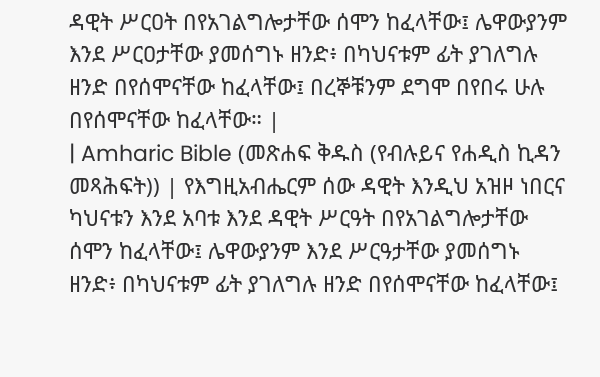ዳዊት ሥርዐት በየአገልግሎታቸው ሰሞን ከፈላቸው፤ ሌዋውያንም እንደ ሥርዐታቸው ያመሰግኑ ዘንድ፥ በካህናቱም ፊት ያገለግሉ ዘንድ በየሰሞናቸው ከፈላቸው፤ በረኞቹንም ደግሞ በየበሩ ሁሉ በየሰሞናቸው ከፈላቸው። |
| Amharic Bible (መጽሐፍ ቅዱስ (የብሉይና የሐዲስ ኪዳን መጻሕፍት)) | የእግዚአብሔርም ሰው ዳዊት እንዲህ አዝዞ ነበርና ካህናቱን እንደ አባቱ እንደ ዳዊት ሥርዓት በየአገልግሎታቸው ሰሞን ከፈላቸው፤ ሌዋውያንም እንደ ሥርዓታቸው ያመሰግኑ ዘንድ፥ በካህናቱም ፊት ያገለግሉ ዘንድ በየሰሞናቸው ከፈላቸው፤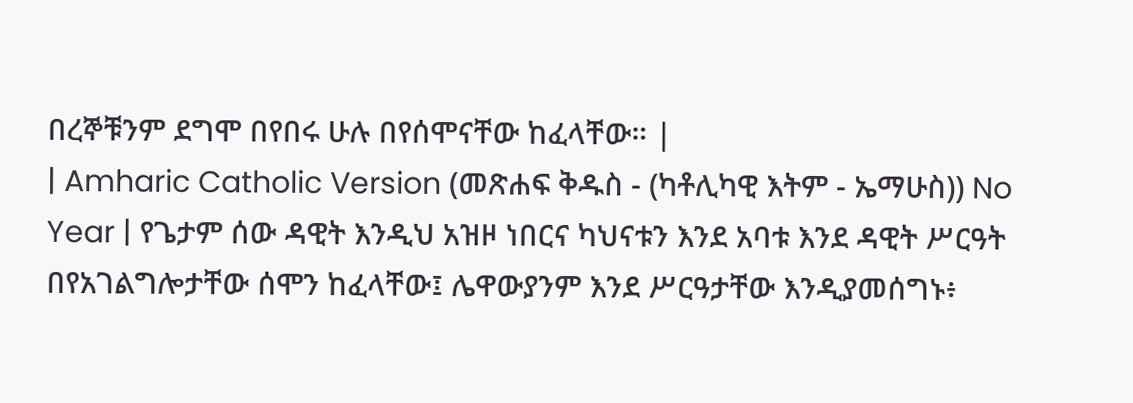በረኞቹንም ደግሞ በየበሩ ሁሉ በየሰሞናቸው ከፈላቸው። |
| Amharic Catholic Version (መጽሐፍ ቅዱስ - (ካቶሊካዊ እትም - ኤማሁስ)) No Year | የጌታም ሰው ዳዊት እንዲህ አዝዞ ነበርና ካህናቱን እንደ አባቱ እንደ ዳዊት ሥርዓት በየአገልግሎታቸው ሰሞን ከፈላቸው፤ ሌዋውያንም እንደ ሥርዓታቸው እንዲያመሰግኑ፥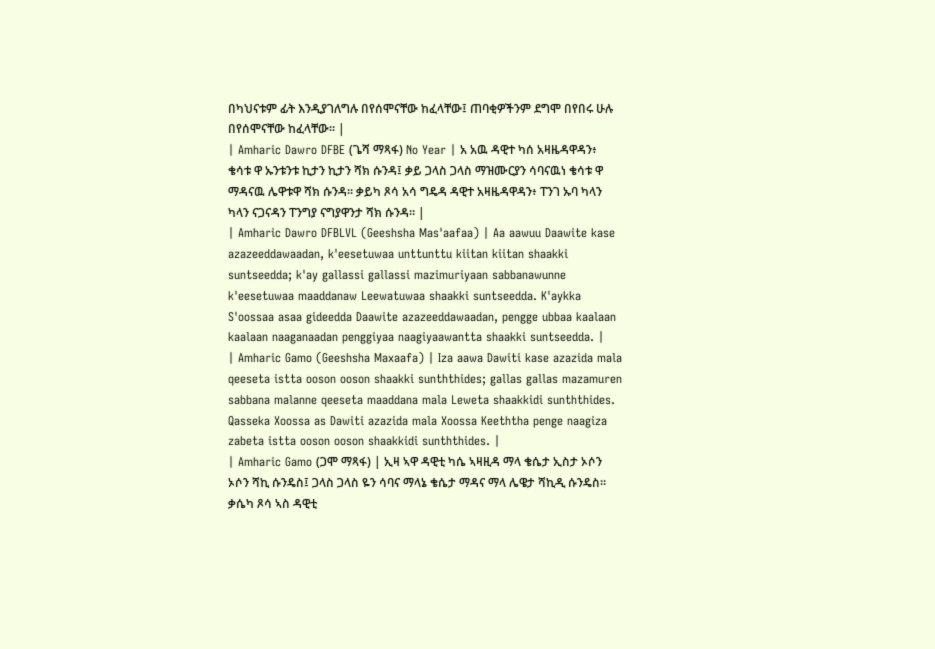በካህናቱም ፊት እንዲያገለግሉ በየሰሞናቸው ከፈላቸው፤ ጠባቂዎችንም ደግሞ በየበሩ ሁሉ በየሰሞናቸው ከፈላቸው። |
| Amharic Dawro DFBE (ጌሻ ማጻፋ) No Year | አ አዉ ዳዊተ ካሰ አዛዜዳዋዳን፥ ቄሳቱ ዋ ኡንቱንቱ ኪታን ኪታን ሻክ ሱንዳ፤ ቃይ ጋላስ ጋላስ ማዝሙርያን ሳባናዉነ ቄሳቱ ዋ ማዳናዉ ሌዋቱዋ ሻክ ሱንዳ። ቃይካ ጾሳ አሳ ግዴዳ ዳዊተ አዛዜዳዋዳን፥ ፐንገ ኡባ ካላን ካላን ናጋናዳን ፐንግያ ናግያዋንታ ሻክ ሱንዳ። |
| Amharic Dawro DFBLVL (Geeshsha Mas'aafaa) | Aa aawuu Daawite kase azazeeddawaadan, k'eesetuwaa unttunttu kiitan kiitan shaakki suntseedda; k'ay gallassi gallassi mazimuriyaan sabbanawunne k'eesetuwaa maaddanaw Leewatuwaa shaakki suntseedda. K'aykka S'oossaa asaa gideedda Daawite azazeeddawaadan, pengge ubbaa kaalaan kaalaan naaganaadan penggiyaa naagiyaawantta shaakki suntseedda. |
| Amharic Gamo (Geeshsha Maxaafa) | Iza aawa Dawiti kase azazida mala qeeseta istta ooson ooson shaakki sunththides; gallas gallas mazamuren sabbana malanne qeeseta maaddana mala Leweta shaakkidi sunththides. Qasseka Xoossa as Dawiti azazida mala Xoossa Keeththa penge naagiza zabeta istta ooson ooson shaakkidi sunththides. |
| Amharic Gamo (ጋሞ ማጻፋ) | ኢዛ ኣዋ ዳዊቲ ካሴ ኣዛዚዳ ማላ ቄሴታ ኢስታ ኦሶን ኦሶን ሻኪ ሱንዴስ፤ ጋላስ ጋላስ ዬን ሳባና ማላኔ ቄሴታ ማዳና ማላ ሌዌታ ሻኪዲ ሱንዴስ። ቃሴካ ጾሳ ኣስ ዳዊቲ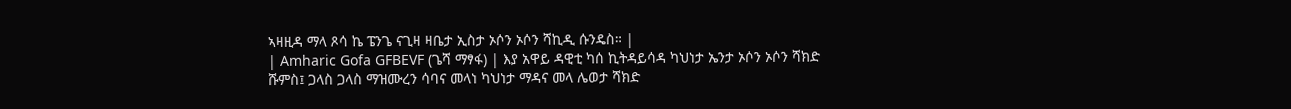ኣዛዚዳ ማላ ጾሳ ኬ ፔንጌ ናጊዛ ዛቤታ ኢስታ ኦሶን ኦሶን ሻኪዲ ሱንዴስ። |
| Amharic Gofa GFBEVF (ጌሻ ማፃፋ) | እያ አዋይ ዳዊቲ ካሰ ኪትዳይሳዳ ካህነታ ኤንታ ኦሶን ኦሶን ሻክድ ሹምስ፤ ጋላስ ጋላስ ማዝሙረን ሳባና መላነ ካህነታ ማዳና መላ ሌወታ ሻክድ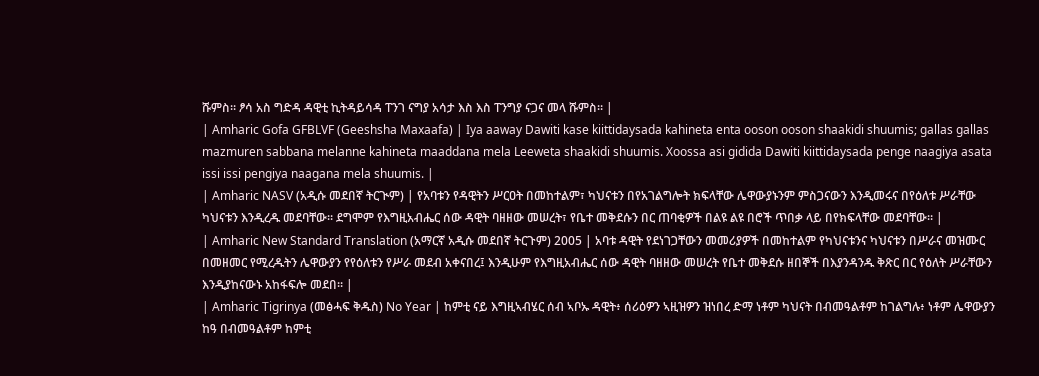ሹምስ። ፆሳ አስ ግድዳ ዳዊቲ ኪትዳይሳዳ ፐንገ ናግያ አሳታ እስ እስ ፐንግያ ናጋና መላ ሹምስ። |
| Amharic Gofa GFBLVF (Geeshsha Maxaafa) | Iya aaway Dawiti kase kiittidaysada kahineta enta ooson ooson shaakidi shuumis; gallas gallas mazmuren sabbana melanne kahineta maaddana mela Leeweta shaakidi shuumis. Xoossa asi gidida Dawiti kiittidaysada penge naagiya asata issi issi pengiya naagana mela shuumis. |
| Amharic NASV (አዲሱ መደበኛ ትርጒም) | የአባቱን የዳዊትን ሥርዐት በመከተልም፣ ካህናቱን በየአገልግሎት ክፍላቸው ሌዋውያኑንም ምስጋናውን እንዲመሩና በየዕለቱ ሥራቸው ካህናቱን እንዲረዱ መደባቸው። ደግሞም የእግዚአብሔር ሰው ዳዊት ባዘዘው መሠረት፣ የቤተ መቅደሱን በር ጠባቂዎች በልዩ ልዩ በሮች ጥበቃ ላይ በየክፍላቸው መደባቸው። |
| Amharic New Standard Translation (አማርኛ አዲሱ መደበኛ ትርጉም) 2005 | አባቱ ዳዊት የደነገጋቸውን መመሪያዎች በመከተልም የካህናቱንና ካህናቱን በሥራና መዝሙር በመዘመር የሚረዱትን ሌዋውያን የየዕለቱን የሥራ መደብ አቀናበረ፤ እንዲሁም የእግዚአብሔር ሰው ዳዊት ባዘዘው መሠረት የቤተ መቅደሱ ዘበኞች በእያንዳንዱ ቅጽር በር የዕለት ሥራቸውን እንዲያከናውኑ አከፋፍሎ መደበ። |
| Amharic Tigrinya (መፅሓፍ ቅዱስ) No Year | ከምቲ ናይ እግዚኣብሄር ሰብ ኣቦኡ ዳዊት፥ ሰሪዕዎን ኣዚዝዎን ዝነበረ ድማ ነቶም ካህናት በብመዓልቶም ከገልግሉ፥ ነቶም ሌዋውያን ከዓ በብመዓልቶም ከምቲ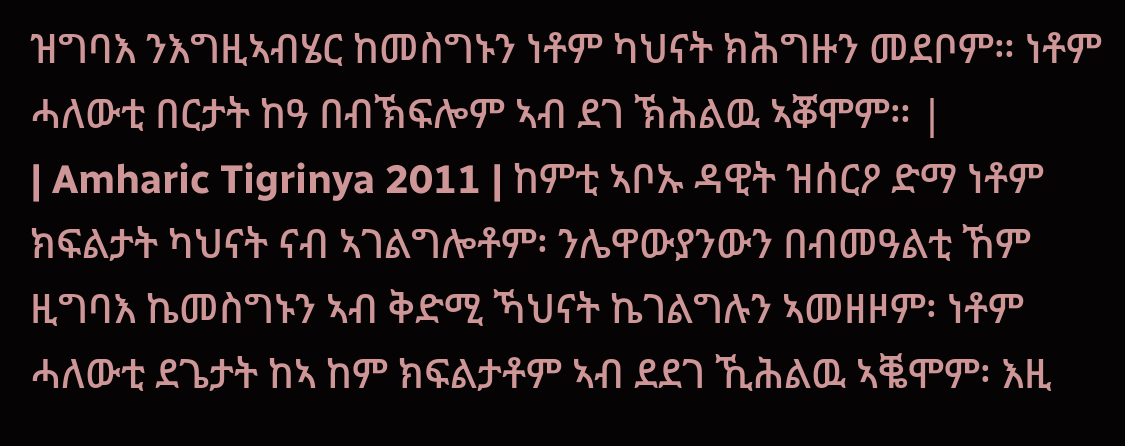ዝግባእ ንእግዚኣብሄር ከመስግኑን ነቶም ካህናት ክሕግዙን መደቦም። ነቶም ሓለውቲ በርታት ከዓ በብኽፍሎም ኣብ ደገ ኽሕልዉ ኣቖሞም። |
| Amharic Tigrinya 2011 | ከምቲ ኣቦኡ ዳዊት ዝሰርዖ ድማ ነቶም ክፍልታት ካህናት ናብ ኣገልግሎቶም፡ ንሌዋውያንውን በብመዓልቲ ኸም ዚግባእ ኬመስግኑን ኣብ ቅድሚ ኻህናት ኬገልግሉን ኣመዘዞም፡ ነቶም ሓለውቲ ደጌታት ከኣ ከም ክፍልታቶም ኣብ ደደገ ኺሕልዉ ኣቘሞም፡ እዚ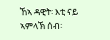ኸኣ ዳዊት፡ እቲ ናይ ኣምላኽ ሰብ፡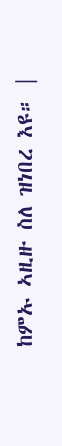ከምኡ ኣዚዙ ስለ ዝነበረ እዩ። |